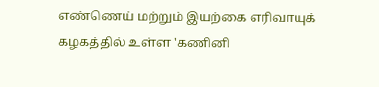எண்ணெய் மற்றும் இயற்கை எரிவாயுக் கழகத்தில் உள்ள 'கணினி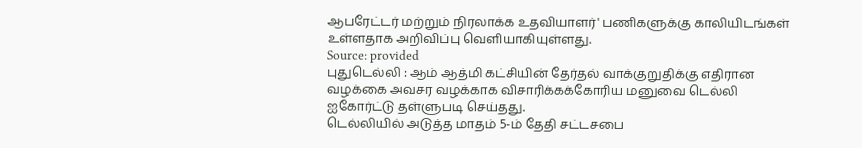ஆபரேட்டர் மற்றும் நிரலாக்க உதவியாளர்' பணிகளுக்கு காலியிடங்கள் உள்ளதாக அறிவிப்பு வெளியாகியுள்ளது.
Source: provided
புதுடெல்லி : ஆம் ஆத்மி கட்சியின் தேர்தல் வாக்குறுதிக்கு எதிரான வழக்கை அவசர வழக்காக விசாரிக்கக்கோரிய மனுவை டெல்லி ஐகோர்ட்டு தள்ளுபடி செய்தது.
டெல்லியில் அடுத்த மாதம் 5-ம் தேதி சட்டசபை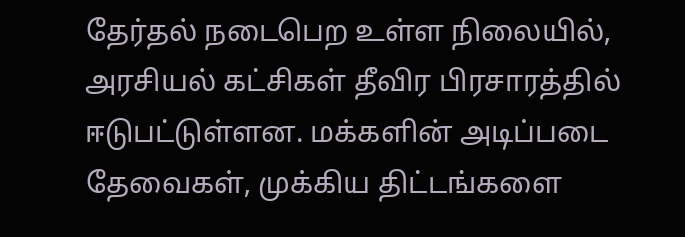தேர்தல் நடைபெற உள்ள நிலையில், அரசியல் கட்சிகள் தீவிர பிரசாரத்தில் ஈடுபட்டுள்ளன. மக்களின் அடிப்படை தேவைகள், முக்கிய திட்டங்களை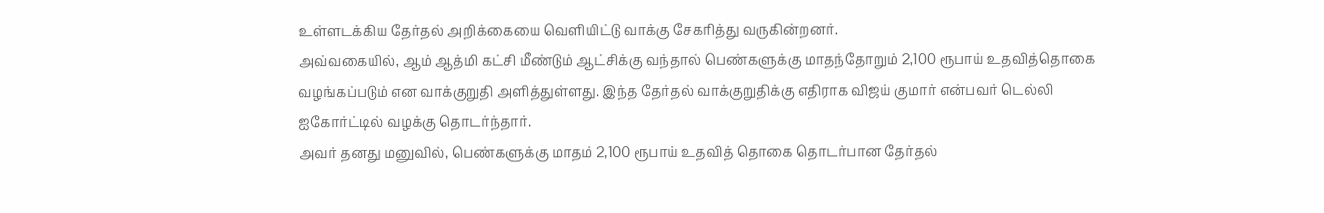உள்ளடக்கிய தேர்தல் அறிக்கையை வெளியிட்டு வாக்கு சேகரித்து வருகின்றனர்.
அவ்வகையில், ஆம் ஆத்மி கட்சி மீண்டும் ஆட்சிக்கு வந்தால் பெண்களுக்கு மாதந்தோறும் 2,100 ரூபாய் உதவித்தொகை வழங்கப்படும் என வாக்குறுதி அளித்துள்ளது. இந்த தேர்தல் வாக்குறுதிக்கு எதிராக விஜய் குமார் என்பவர் டெல்லி ஐகோர்ட்டில் வழக்கு தொடர்ந்தார்.
அவர் தனது மனுவில், பெண்களுக்கு மாதம் 2,100 ரூபாய் உதவித் தொகை தொடர்பான தேர்தல்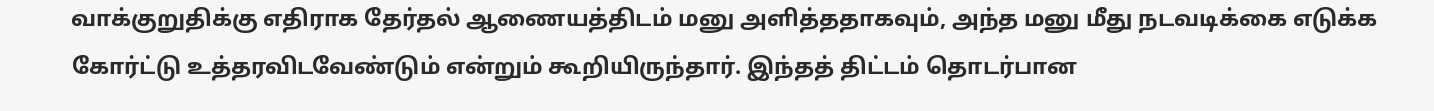வாக்குறுதிக்கு எதிராக தேர்தல் ஆணையத்திடம் மனு அளித்ததாகவும், அந்த மனு மீது நடவடிக்கை எடுக்க கோர்ட்டு உத்தரவிடவேண்டும் என்றும் கூறியிருந்தார். இந்தத் திட்டம் தொடர்பான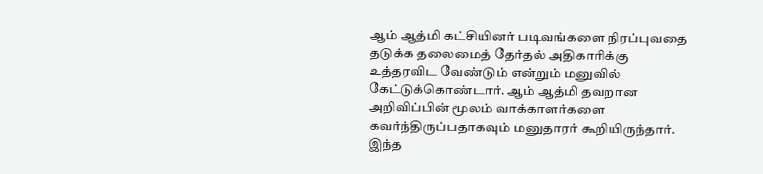ஆம் ஆத்மி கட்சியினர் படிவங்களை நிரப்புவதை தடுக்க தலைமைத் தேர்தல் அதிகாரிக்கு உத்தரவிட வேண்டும் என்றும் மனுவில் கேட்டுக்கொண்டார். ஆம் ஆத்மி தவறான அறிவிப்பின் மூலம் வாக்காளர்களை கவர்ந்திருப்பதாகவும் மனுதாரர் கூறியிருந்தார்.
இந்த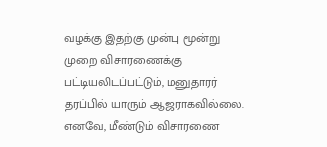வழக்கு இதற்கு முன்பு மூன்று முறை விசாரணைக்கு பட்டியலிடப்பட்டும், மனுதாரர் தரப்பில் யாரும் ஆஜராகவில்லை. எனவே, மீண்டும் விசாரணை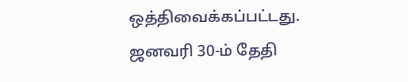ஒத்திவைக்கப்பட்டது. ஜனவரி 30-ம் தேதி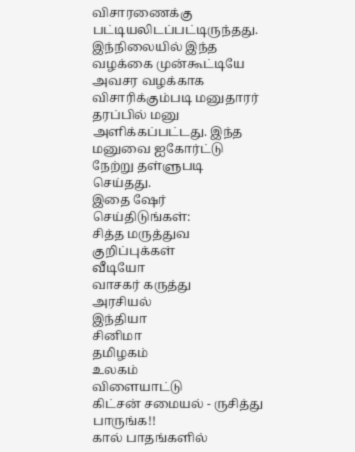விசாரணைக்கு பட்டியலிடப்பட்டிருந்தது. இந்நிலையில் இந்த வழக்கை முன்கூட்டியே அவசர வழக்காக விசாரிக்கும்படி மனுதாரர் தரப்பில் மனு அளிக்கப்பட்டது. இந்த மனுவை ஐகோர்ட்டு நேற்று தள்ளுபடி செய்தது.
இதை ஷேர் செய்திடுங்கள்:
சித்த மருத்துவ குறிப்புக்கள்
வீடியோ
வாசகர் கருத்து
அரசியல்
இந்தியா
சினிமா
தமிழகம்
உலகம்
விளையாட்டு
கிட்சன் சமையல் - ருசித்து பாருங்க!!
கால் பாதங்களில்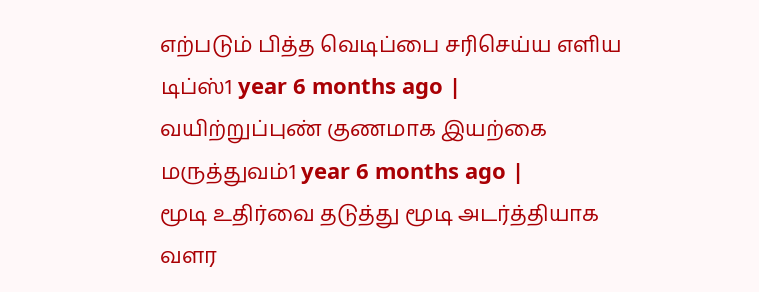எற்படும் பித்த வெடிப்பை சரிசெய்ய எளிய டிப்ஸ்1 year 6 months ago |
வயிற்றுப்புண் குணமாக இயற்கை மருத்துவம்1 year 6 months ago |
மூடி உதிர்வை தடுத்து மூடி அடர்த்தியாக வளர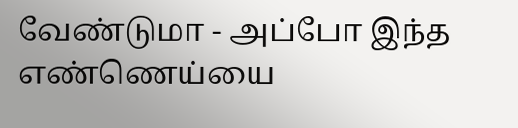வேண்டுமா - அப்போ இந்த எண்ணெய்யை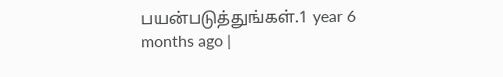பயன்படுத்துங்கள்.1 year 6 months ago |